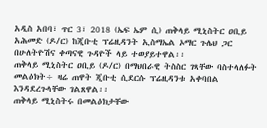አዲስ አበባ፣ ጥር 3፣ 2018 (ኤፍ ኤም ሲ) ጠቅላይ ሚኒስትር ዐቢይ አሕመድ (ዶ/ር) ከጂቡቲ ፕሬዚዳንት ኢስማኤል ኦማር ጉሌህ ጋር በሁለትዮሽና ቀጣናዊ ጉዳዮች ላይ ተወያይተዋል፡፡
ጠቅላይ ሚኒስትር ዐቢይ (ዶ/ር) በማህበራዊ ትስስር ገጻቸው ባስተላለፉት መልዕክት÷ ዛሬ ጠዋት ጂቡቲ ሲደርሱ ፕሬዚዳንቱ አቀባበል እንዳደረጉላቸው ገልጸዋል፡፡
ጠቅላይ ሚኒስትሩ በመልዕክታቸው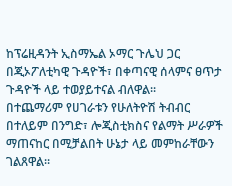ከፕሬዚዳንት ኢስማኤል ኦማር ጉሌህ ጋር በጂኦፖለቲካዊ ጉዳዮች፣ በቀጣናዊ ሰላምና ፀጥታ ጉዳዮች ላይ ተወያይተናል ብለዋል፡፡
በተጨማሪም የሀገራቱን የሁለትዮሽ ትብብር በተለይም በንግድ፣ ሎጂስቲክስና የልማት ሥራዎች ማጠናከር በሚቻልበት ሁኔታ ላይ መምከራቸውን ገልጸዋል፡፡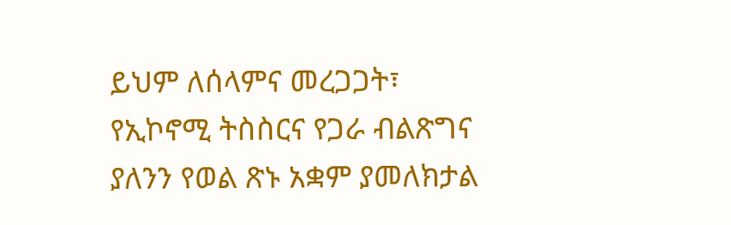ይህም ለሰላምና መረጋጋት፣ የኢኮኖሚ ትስስርና የጋራ ብልጽግና ያለንን የወል ጽኑ አቋም ያመለክታል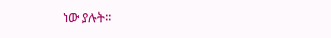ነው ያሉት፡፡